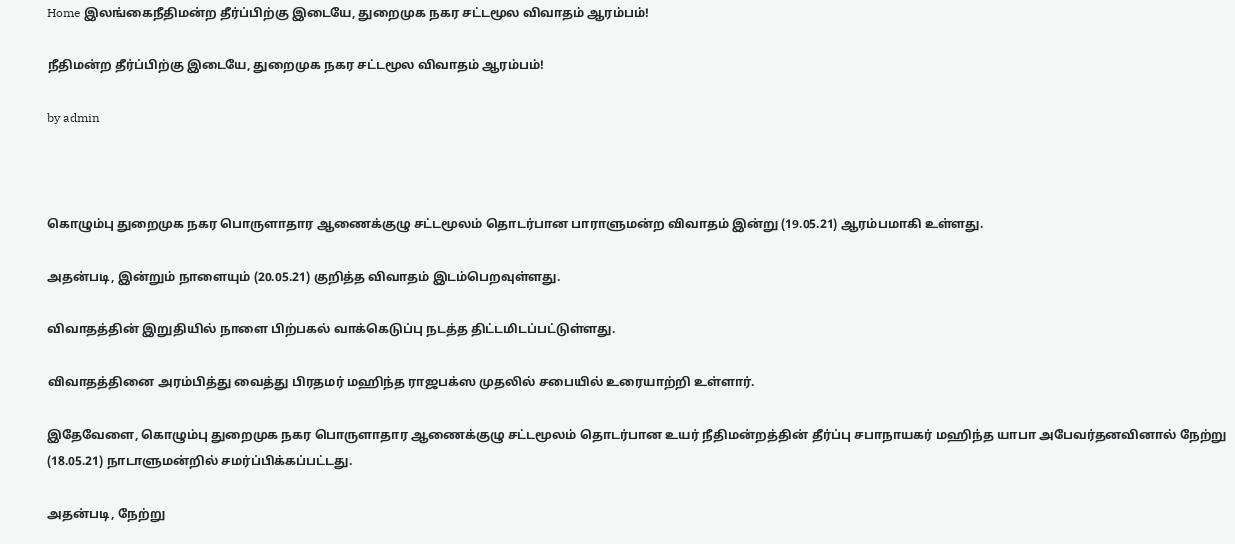Home இலங்கைநீதிமன்ற தீர்ப்பிற்கு இடையே, துறைமுக நகர சட்டமூல விவாதம் ஆரம்பம்!

நீதிமன்ற தீர்ப்பிற்கு இடையே, துறைமுக நகர சட்டமூல விவாதம் ஆரம்பம்!

by admin



கொழும்பு துறைமுக நகர பொருளாதார ஆணைக்குழு சட்டமூலம் தொடர்பான பாராளுமன்ற விவாதம் இன்று (19.05.21) ஆரம்பமாகி உள்ளது.

அதன்படி, இன்றும் நாளையும் (20.05.21) குறித்த விவாதம் இடம்பெறவுள்ளது.

விவாதத்தின் இறுதியில் நாளை பிற்பகல் வாக்கெடுப்பு நடத்த திட்டமிடப்பட்டுள்ளது.

விவாதத்தினை அரம்பித்து வைத்து பிரதமர் மஹிந்த ராஜபக்ஸ முதலில் சபையில் உரையாற்றி உள்ளார்.

இதேவேளை, கொழும்பு துறைமுக நகர பொருளாதார ஆணைக்குழு சட்டமூலம் தொடர்பான உயர் நீதிமன்றத்தின் தீர்ப்பு சபாநாயகர் மஹிந்த யாபா அபேவர்தனவினால் நேற்று (18.05.21) நாடாளுமன்றில் சமர்ப்பிக்கப்பட்டது.

அதன்படி, நேற்று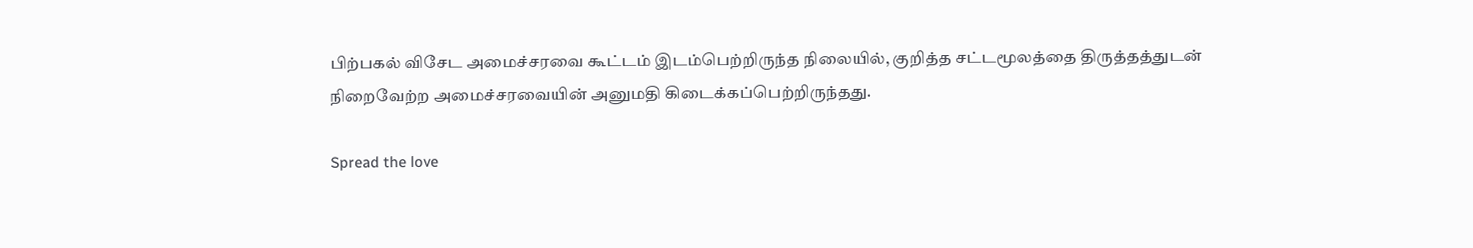பிற்பகல் விசேட அமைச்சரவை கூட்டம் இடம்பெற்றிருந்த நிலையில், குறித்த சட்டமூலத்தை திருத்தத்துடன் நிறைவேற்ற அமைச்சரவையின் அனுமதி கிடைக்கப்பெற்றிருந்தது.

Spread the love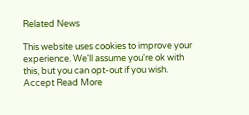Related News

This website uses cookies to improve your experience. We'll assume you're ok with this, but you can opt-out if you wish. Accept Read More